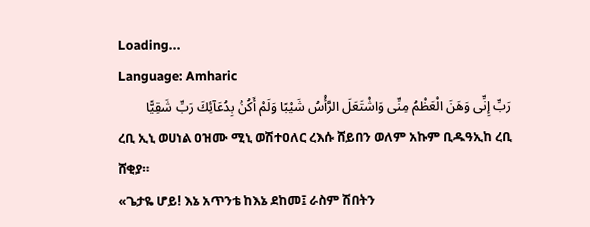Loading...
Language: Amharic
رَبِّ إِنِّى وَهَنَ الْعَظْمُ مِنِّى وَاشْتَعَلَ الرَّأْسُ شَيْبًا وَلَمْ أَكُنۢ بِدُعَآئِكَ رَبِّ شَقِيًّا
ረቢ ኢኒ ወሀነል ዐዝሙ ሚኒ ወሽተዐለር ረእሱ ሸይበን ወለም አኩም ቢዱዓኢከ ረቢ ሸቂያ።
«ጌታዬ ሆይ! እኔ አጥንቴ ከእኔ ደከመ፤ ራስም ሽበትን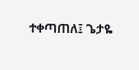ተቀጣጠለ፤ ጌታዬ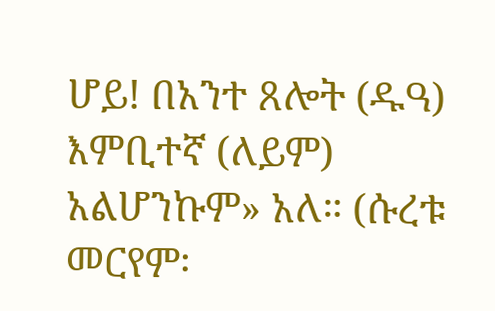ሆይ! በአንተ ጸሎት (ዱዓ) እምቢተኛ (ለይም) አልሆንኩም» አለ። (ሱረቱ መርየም፡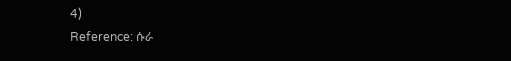4)
Reference: ሱራ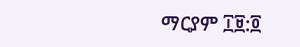ማርያም ፲፱:፬